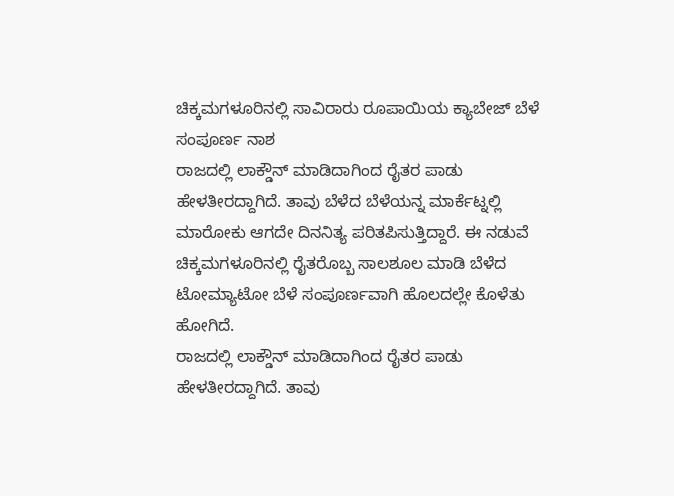ಚಿಕ್ಕಮಗಳೂರಿನಲ್ಲಿ ಸಾವಿರಾರು ರೂಪಾಯಿಯ ಕ್ಯಾಬೇಜ್ ಬೆಳೆ ಸಂಪೂರ್ಣ ನಾಶ
ರಾಜದಲ್ಲಿ ಲಾಕ್ಡೌನ್ ಮಾಡಿದಾಗಿಂದ ರೈತರ ಪಾಡು ಹೇಳತೀರದ್ದಾಗಿದೆ. ತಾವು ಬೆಳೆದ ಬೆಳೆಯನ್ನ ಮಾರ್ಕೆಟ್ನಲ್ಲಿ ಮಾರೋಕು ಆಗದೇ ದಿನನಿತ್ಯ ಪರಿತಪಿಸುತ್ತಿದ್ದಾರೆ. ಈ ನಡುವೆ ಚಿಕ್ಕಮಗಳೂರಿನಲ್ಲಿ ರೈತರೊಬ್ಬ ಸಾಲಶೂಲ ಮಾಡಿ ಬೆಳೆದ ಟೋಮ್ಯಾಟೋ ಬೆಳೆ ಸಂಪೂರ್ಣವಾಗಿ ಹೊಲದಲ್ಲೇ ಕೊಳೆತು ಹೋಗಿದೆ.
ರಾಜದಲ್ಲಿ ಲಾಕ್ಡೌನ್ ಮಾಡಿದಾಗಿಂದ ರೈತರ ಪಾಡು ಹೇಳತೀರದ್ದಾಗಿದೆ. ತಾವು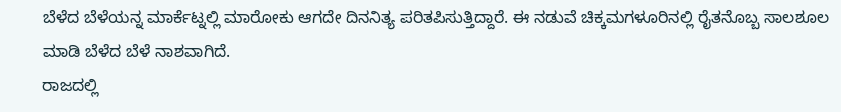ಬೆಳೆದ ಬೆಳೆಯನ್ನ ಮಾರ್ಕೆಟ್ನಲ್ಲಿ ಮಾರೋಕು ಆಗದೇ ದಿನನಿತ್ಯ ಪರಿತಪಿಸುತ್ತಿದ್ದಾರೆ. ಈ ನಡುವೆ ಚಿಕ್ಕಮಗಳೂರಿನಲ್ಲಿ ರೈತನೊಬ್ಬ ಸಾಲಶೂಲ ಮಾಡಿ ಬೆಳೆದ ಬೆಳೆ ನಾಶವಾಗಿದೆ.
ರಾಜದಲ್ಲಿ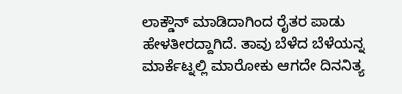ಲಾಕ್ಡೌನ್ ಮಾಡಿದಾಗಿಂದ ರೈತರ ಪಾಡು ಹೇಳತೀರದ್ದಾಗಿದೆ. ತಾವು ಬೆಳೆದ ಬೆಳೆಯನ್ನ ಮಾರ್ಕೆಟ್ನಲ್ಲಿ ಮಾರೋಕು ಆಗದೇ ದಿನನಿತ್ಯ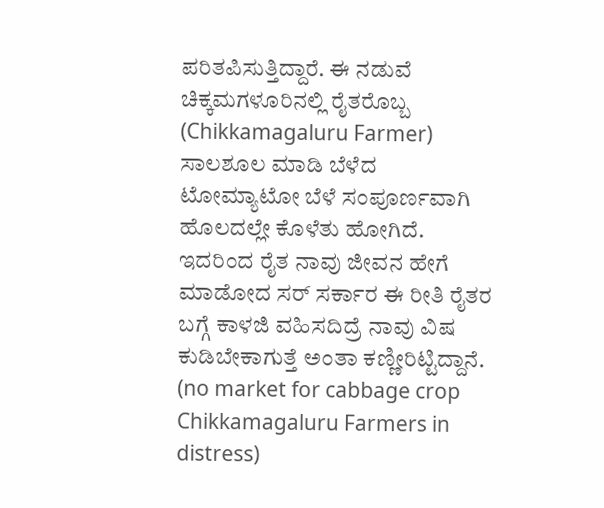ಪರಿತಪಿಸುತ್ತಿದ್ದಾರೆ. ಈ ನಡುವೆ ಚಿಕ್ಕಮಗಳೂರಿನಲ್ಲಿ ರೈತರೊಬ್ಬ (Chikkamagaluru Farmer) ಸಾಲಶೂಲ ಮಾಡಿ ಬೆಳೆದ ಟೋಮ್ಯಾಟೋ ಬೆಳೆ ಸಂಪೂರ್ಣವಾಗಿ ಹೊಲದಲ್ಲೇ ಕೊಳೆತು ಹೋಗಿದೆ. ಇದರಿಂದ ರೈತ ನಾವು ಜೀವನ ಹೇಗೆ ಮಾಡೋದ ಸರ್ ಸರ್ಕಾರ ಈ ರೀತಿ ರೈತರ ಬಗ್ಗೆ ಕಾಳಜಿ ವಹಿಸದಿದ್ರೆ ನಾವು ವಿಷ ಕುಡಿಬೇಕಾಗುತ್ತೆ ಅಂತಾ ಕಣ್ಣೀರಿಟ್ಟಿದ್ದಾನೆ.
(no market for cabbage crop Chikkamagaluru Farmers in distress)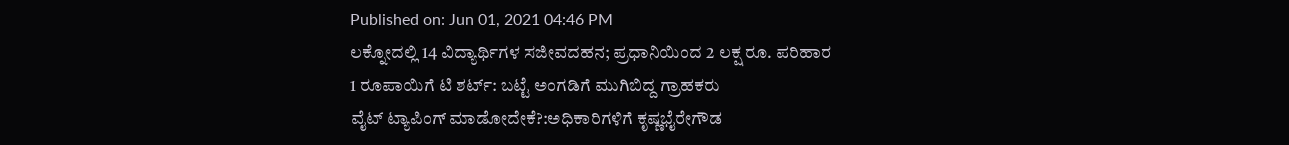Published on: Jun 01, 2021 04:46 PM
ಲಕ್ನೋದಲ್ಲಿ 14 ವಿದ್ಯಾರ್ಥಿಗಳ ಸಜೀವದಹನ; ಪ್ರಧಾನಿಯಿಂದ 2 ಲಕ್ಷ ರೂ. ಪರಿಹಾರ
1 ರೂಪಾಯಿಗೆ ಟಿ ಶರ್ಟ್: ಬಟ್ಟೆ ಅಂಗಡಿಗೆ ಮುಗಿಬಿದ್ದ ಗ್ರಾಹಕರು
ವೈಟ್ ಟ್ಯಾಪಿಂಗ್ ಮಾಡೋದೇಕೆ?:ಅಧಿಕಾರಿಗಳಿಗೆ ಕೃಷ್ಣಭೈರೇಗೌಡ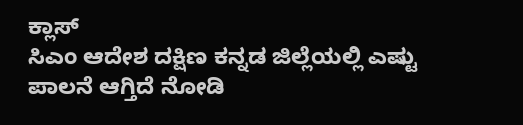ಕ್ಲಾಸ್
ಸಿಎಂ ಆದೇಶ ದಕ್ಷಿಣ ಕನ್ನಡ ಜಿಲ್ಲೆಯಲ್ಲಿ ಎಷ್ಟು ಪಾಲನೆ ಆಗ್ತಿದೆ ನೋಡಿ